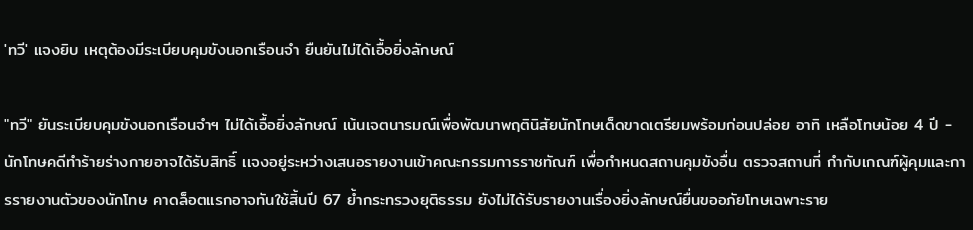'ทวี' แจงยิบ เหตุต้องมีระเบียบคุมขังนอกเรือนจำ ยืนยันไม่ได้เอื้อยิ่งลักษณ์

"ทวี" ยันระเบียบคุมขังนอกเรือนจำฯ ไม่ได้เอื้อยิ่งลักษณ์ เน้นเจตนารมณ์เพื่อพัฒนาพฤตินิสัยนักโทษเด็ดขาดเตรียมพร้อมก่อนปล่อย อาทิ เหลือโทษน้อย 4 ปี - นักโทษคดีทำร้ายร่างกายอาจได้รับสิทธิ์ เเจงอยู่ระหว่างเสนอรายงานเข้าคณะกรรมการราชทัณฑ์ เพื่อกำหนดสถานคุมขังอื่น ตรวจสถานที่ กำกับเกณฑ์ผู้คุมและการรายงานตัวของนักโทษ คาดล็อตแรกอาจทันใช้สิ้นปี 67 ย้ำกระทรวงยุติธรรม ยังไม่ได้รับรายงานเรื่องยิ่งลักษณ์ยื่นขออภัยโทษเฉพาะราย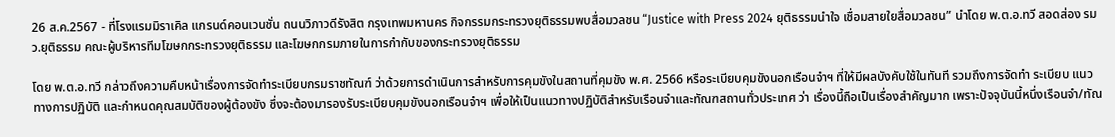26 ส.ค.2567 - ที่โรงแรมมิราเคิล แกรนด์คอนเวนชั่น ถนนวิภาวดีรังสิต กรุงเทพมหานคร กิจกรรมกระทรวงยุติธรรมพบสื่อมวลชน “Justice with Press 2024 ยุติธรรมนำใจ เชื่อมสายใยสื่อมวลชน” นำโดย พ.ต.อ.ทวี สอดส่อง รมว.ยุติธรรม คณะผู้บริหารทีมโฆษกกระทรวงยุติธรรม และโฆษกกรมภายในการกำกับของกระทรวงยุติธรรม

โดย พ.ต.อ.ทวี กล่าวถึงความคืบหน้าเรื่องการจัดทำระเบียบกรมราชทัณฑ์ ว่าด้วยการดำเนินการสำหรับการคุมขังในสถานที่คุมขัง พ.ศ. 2566 หรือระเบียบคุมขังนอกเรือนจำฯ ที่ให้มีผลบังคับใช้ในทันที รวมถึงการจัดทำ ระเบียบ แนวทางการปฏิบัติ และกำหนดคุณสมบัติของผู้ต้องขัง ซึ่งจะต้องมารองรับระเบียบคุมขังนอกเรือนจำฯ เพื่อให้เป็นแนวทางปฏิบัติสำหรับเรือนจำและทัณฑสถานทั่วประเทศ ว่า เรื่องนี้ถือเป็นเรื่องสำคัญมาก เพราะปัจจุบันนี้หนึ่งเรือนจำ/ทัณ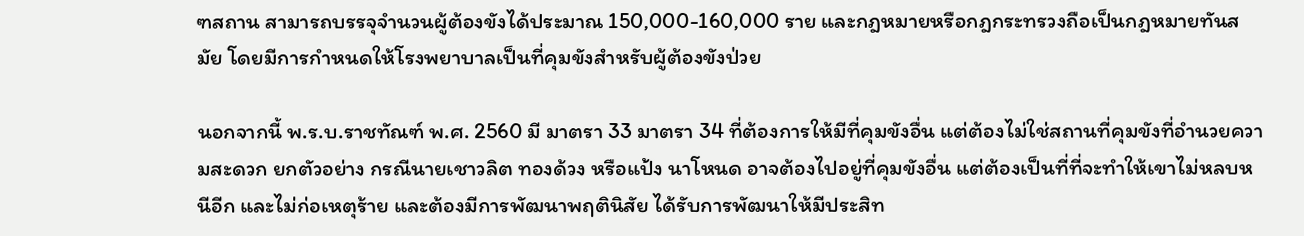ฑสถาน สามารถบรรจุจำนวนผู้ต้องขังได้ประมาณ 150,000-160,000 ราย และกฎหมายหรือกฎกระทรวงถือเป็นกฎหมายทันสมัย โดยมีการกำหนดให้โรงพยาบาลเป็นที่คุมขังสำหรับผู้ต้องขังป่วย

นอกจากนี้ พ.ร.บ.ราชทัณฑ์ พ.ศ. 2560 มี มาตรา 33 มาตรา 34 ที่ต้องการให้มีที่คุมขังอื่น แต่ต้องไม่ใช่สถานที่คุมขังที่อำนวยความสะดวก ยกตัวอย่าง กรณีนายเชาวลิต ทองด้วง หรือแป้ง นาโหนด อาจต้องไปอยู่ที่คุมขังอื่น แต่ต้องเป็นที่ที่จะทำให้เขาไม่หลบหนีอีก และไม่ก่อเหตุร้าย และต้องมีการพัฒนาพฤตินิสัย ได้รับการพัฒนาให้มีประสิท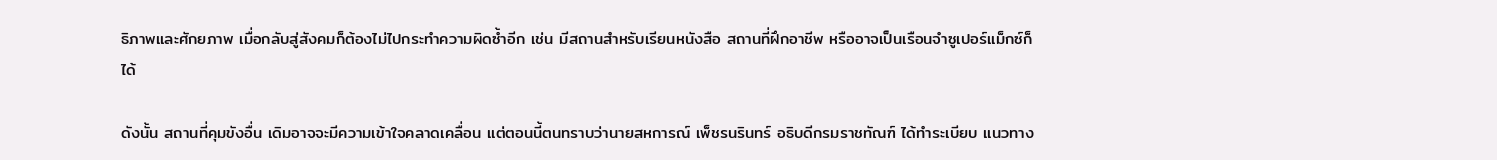ธิภาพและศักยภาพ เมื่อกลับสู่สังคมก็ต้องไม่ไปกระทำความผิดซ้ำอีก เช่น มีสถานสำหรับเรียนหนังสือ สถานที่ฝึกอาชีพ หรืออาจเป็นเรือนจำซูเปอร์แม็กซ์ก็ได้

ดังนั้น สถานที่คุมขังอื่น เดิมอาจจะมีความเข้าใจคลาดเคลื่อน แต่ตอนนี้ตนทราบว่านายสหการณ์ เพ็ชรนรินทร์ อธิบดีกรมราชทัณฑ์ ได้ทำระเบียบ แนวทาง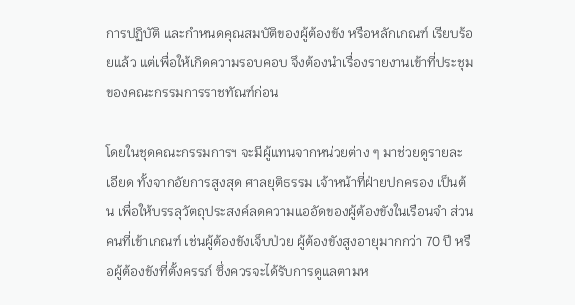การปฏิบัติ และกำหนดคุณสมบัติของผู้ต้องขัง หรือหลักเกณฑ์ เรียบร้อยแล้ว แต่เพื่อให้เกิดความรอบคอบ จึงต้องนำเรื่องรายงานเข้าที่ประชุมของคณะกรรมการราชทัณฑ์ก่อน

โดยในชุดคณะกรรมการฯ จะมีผู้แทนจากหน่วยต่าง ๆ มาช่วยดูรายละเอียด ทั้งจากอัยการสูงสุด ศาลยุติธรรม เจ้าหน้าที่ฝ่ายปกครอง เป็นต้น เพื่อให้บรรลุวัตถุประสงค์ลดความแออัดของผู้ต้องขังในเรือนจำ ส่วนคนที่เข้าเกณฑ์ เช่นผู้ต้องขังเจ็บป่วย ผู้ต้องขังสูงอายุมากกว่า 70 ปี หรือผู้ต้องขังที่ตั้งครรภ์ ซึ่งควรจะได้รับการดูแลตามห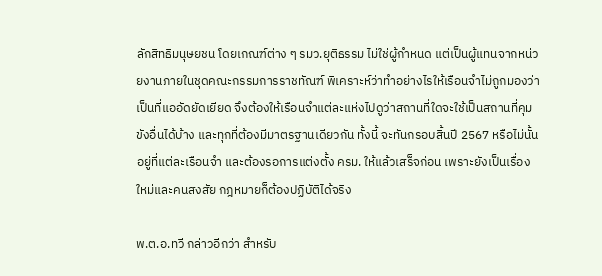ลักสิทธิมนุษยชน โดยเกณฑ์ต่าง ๆ รมว.ยุติธรรม ไม่ใช่ผู้กำหนด แต่เป็นผู้แทนจากหน่วยงานภายในชุดคณะกรรมการราชทัณฑ์ พิเคราะห์ว่าทำอย่างไรให้เรือนจำไม่ถูกมองว่าเป็นที่แออัดยัดเยียด จึงต้องให้เรือนจำแต่ละแห่งไปดูว่าสถานที่ใดจะใช้เป็นสถานที่คุมขังอื่นได้บ้าง และทุกที่ต้องมีมาตรฐานเดียวกัน ทั้งนี้ จะทันกรอบสิ้นปี 2567 หรือไม่นั้น อยู่ที่แต่ละเรือนจำ และต้องรอการแต่งตั้ง ครม. ให้แล้วเสร็จก่อน เพราะยังเป็นเรื่องใหม่และคนสงสัย กฎหมายก็ต้องปฏิบัติได้จริง

พ.ต.อ.ทวี กล่าวอีกว่า สำหรับ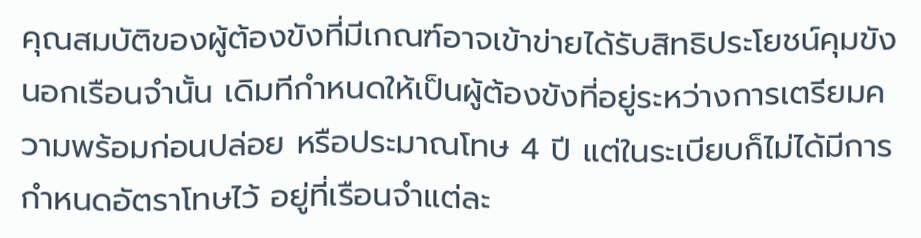คุณสมบัติของผู้ต้องขังที่มีเกณฑ์อาจเข้าข่ายได้รับสิทธิประโยชน์คุมขังนอกเรือนจำนั้น เดิมทีกำหนดให้เป็นผู้ต้องขังที่อยู่ระหว่างการเตรียมความพร้อมก่อนปล่อย หรือประมาณโทษ 4 ปี แต่ในระเบียบก็ไม่ได้มีการกำหนดอัตราโทษไว้ อยู่ที่เรือนจำแต่ละ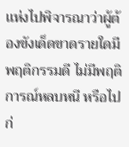เเห่งไปพิจารณาว่าผู้ต้องขังเด็ดขาดรายใดมีพฤติกรรมดี ไม่มีพฤติการณ์หลบหนี หรือไปก่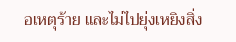อเหตุร้าย และไม่ไปยุ่งเหยิงสิ่ง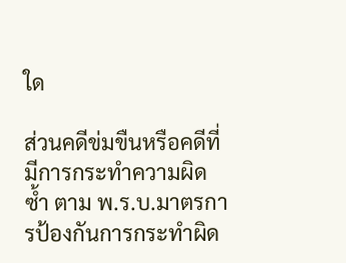ใด

ส่วนคดีข่มขืนหรือคดีที่มีการกระทำความผิดซ้ำ ตาม พ.ร.บ.มาตรการป้องกันการกระทำผิด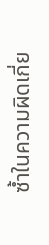ซ้ำในความผิดเกี่ย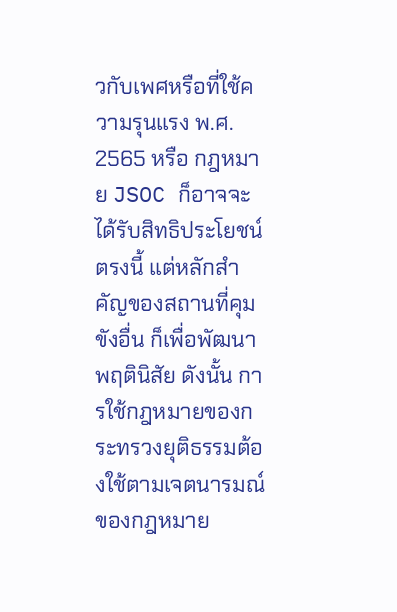วกับเพศหรือที่ใช้ความรุนแรง พ.ศ. 2565 หรือ กฎหมาย JSOC ก็อาจจะได้รับสิทธิประโยชน์ตรงนี้ แต่หลักสำคัญของสถานที่คุมขังอื่น ก็เพื่อพัฒนาพฤตินิสัย ดังนั้น การใช้กฎหมายของกระทรวงยุติธรรมต้องใช้ตามเจตนารมณ์ของกฎหมาย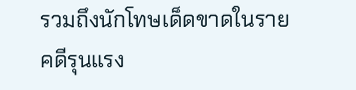รวมถึงนักโทษเด็ดขาดในรายคดีรุนแรง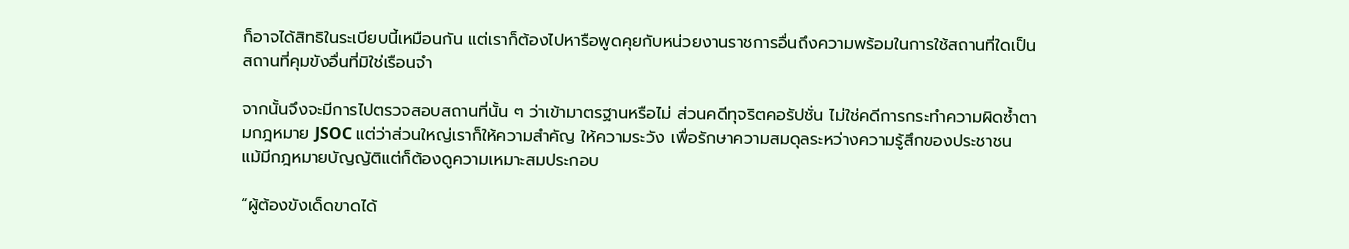ก็อาจได้สิทธิในระเบียบนี้เหมือนกัน แต่เราก็ต้องไปหารือพูดคุยกับหน่วยงานราชการอื่นถึงความพร้อมในการใช้สถานที่ใดเป็นสถานที่คุมขังอื่นที่มิใช่เรือนจำ

จากนั้นจึงจะมีการไปตรวจสอบสถานที่นั้น ๆ ว่าเข้ามาตรฐานหรือไม่ ส่วนคดีทุจริตคอรัปชั่น ไม่ใช่คดีการกระทำความผิดซ้ำตามกฎหมาย JSOC แต่ว่าส่วนใหญ่เราก็ให้ความสำคัญ ให้ความระวัง เพื่อรักษาความสมดุลระหว่างความรู้สึกของประชาชน แม้มีกฎหมายบัญญัติแต่ก็ต้องดูความเหมาะสมประกอบ

“ผู้ต้องขังเด็ดขาดได้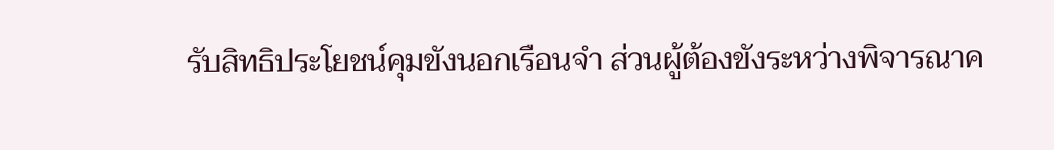รับสิทธิประโยชน์คุมขังนอกเรือนจำ ส่วนผู้ต้องขังระหว่างพิจารณาค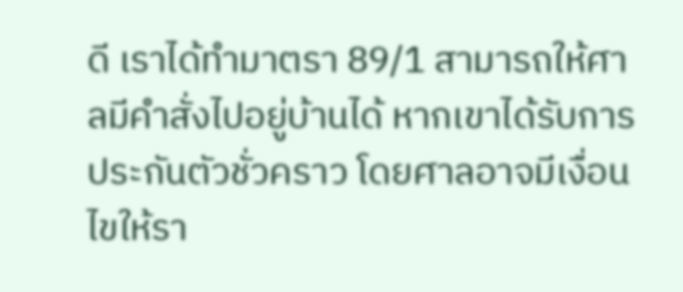ดี เราได้ทำมาตรา 89/1 สามารถให้ศาลมีคำสั่งไปอยู่บ้านได้ หากเขาได้รับการประกันตัวชั่วคราว โดยศาลอาจมีเงื่อนไขให้รา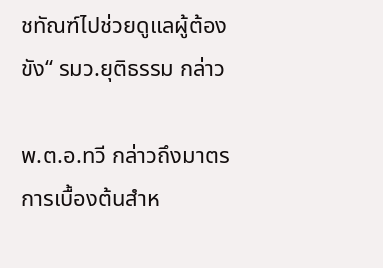ชทัณฑ์ไปช่วยดูแลผู้ต้องขัง“ รมว.ยุติธรรม กล่าว

พ.ต.อ.ทวี กล่าวถึงมาตรการเบื้องต้นสำห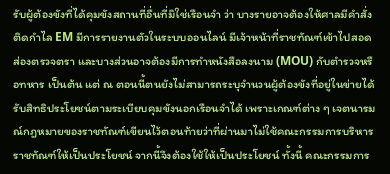รับผู้ต้องขังที่ได้คุมขังสถานที่อื่นที่มิใช่เรือนจำ ว่า บางรายอาจต้องให้ศาลมีคำสั่งติดกำไล EM มีการรายงานตัวในระบบออนไลน์ มีเจ้าหน้าที่ราชทัณฑ์เข้าไปสอดส่องตรวจตรา และบางส่วนอาจต้องมีการทำหนังสือลงนาม (MOU) กับตำรวจหรือทหาร เป็นต้น แต่ ณ ตอนนี้ตนยังไม่สามารถระบุจำนวนผู้ต้องขังที่อยู่ในข่ายได้รับสิทธิประโยชน์ตามระเบียบคุมขังนอกเรือนจำได้ เพราะเกณฑ์ต่าง ๆ เจตนารมณ์กฎหมายของราชทัณฑ์เขียนไว้ตอนท้ายว่าที่ผ่านมาไม่ใช้คณะกรรมการบริหารราชทัณฑ์ให้เป็นประโยชน์ จากนี้จึงต้องใช้ให้เป็นประโยชน์ ทั้งนี้ คณะกรรมการ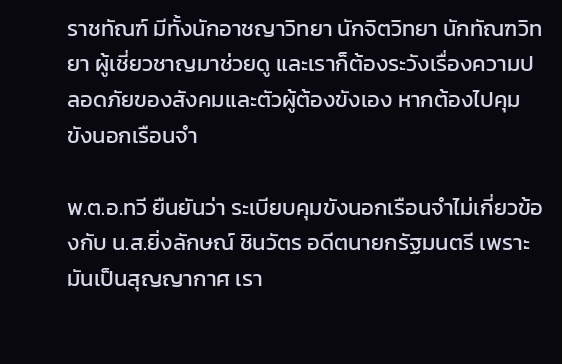ราชทัณฑ์ มีทั้งนักอาชญาวิทยา นักจิตวิทยา นักทัณฑวิทยา ผู้เชี่ยวชาญมาช่วยดู และเราก็ต้องระวังเรื่องความปลอดภัยของสังคมและตัวผู้ต้องขังเอง หากต้องไปคุมขังนอกเรือนจำ

พ.ต.อ.ทวี ยืนยันว่า ระเบียบคุมขังนอกเรือนจำไม่เกี่ยวข้องกับ น.ส.ยิ่งลักษณ์ ชินวัตร อดีตนายกรัฐมนตรี เพราะมันเป็นสุญญากาศ เรา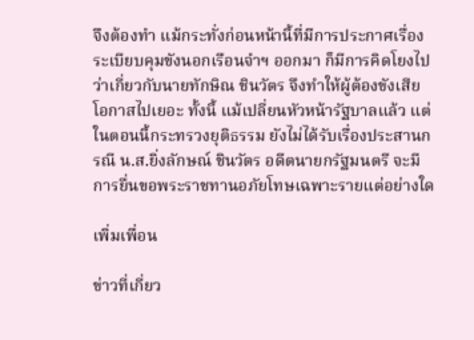จึงต้องทำ แม้กระทั่งก่อนหน้านี้ที่มีการประกาศเรื่องระเบียบคุมขังนอกเรือนจำฯ ออกมา ก็มีการคิดโยงไปว่าเกี่ยวกับนายทักษิณ ชินวัตร จึงทำให้ผู้ต้องขังเสียโอกาสไปเยอะ ทั้งนี้ แม้เปลี่ยนหัวหน้ารัฐบาลแล้ว แต่ในตอนนี้กระทรวงยุติธรรม ยังไม่ได้รับเรื่องประสานกรณี น.ส.ยิ่งลักษณ์ ชินวัตร อดีตนายกรัฐมนตรี จะมีการยื่นขอพระราชทานอภัยโทษเฉพาะรายแต่อย่างใด

เพิ่มเพื่อน

ข่าวที่เกี่ยว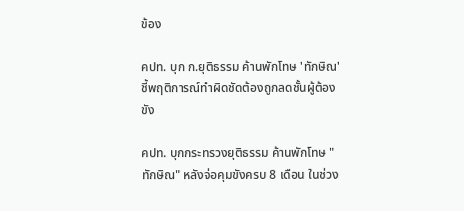ข้อง

คปท. บุก ก.ยุติธรรม ค้านพักโทษ 'ทักษิณ' ชี้พฤติการณ์ทำผิดชัดต้องถูกลดชั้นผู้ต้องขัง

คปท. บุกกระทรวงยุติธรรม ค้านพักโทษ "ทักษิณ" หลังจ่อคุมขังครบ 8 เดือน ในช่วง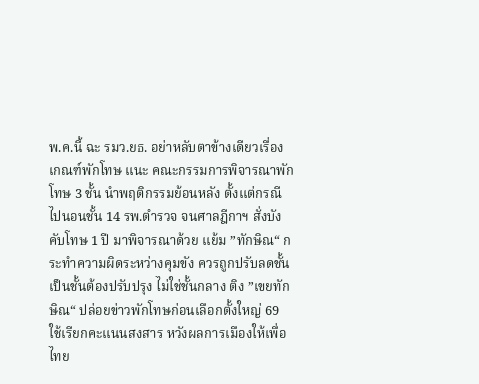พ.ค.นี้ ฉะ รมว.ยธ. อย่าหลับตาข้างเดียวเรื่องเกณฑ์พักโทษ แนะ คณะกรรมการพิจารณาพักโทษ 3 ชั้น นำพฤติกรรมย้อนหลัง ตั้งแต่กรณีไปนอนชั้น 14 รพ.ตำรวจ จนศาลฎีกาฯ สั่งบังคับโทษ 1 ปี มาพิจารณาด้วย แย้ม ”ทักษิณ“ กระทำความผิดระหว่างคุมขัง ควรถูกปรับลดชั้นเป็นชั้นต้องปรับปรุง ไม่ใช่ชั้นกลาง ติง ”เขยทักษิณ“ ปล่อยข่าวพักโทษก่อนเลือกตั้งใหญ่ 69 ใช้เรียกคะแนนสงสาร หวังผลการเมืองให้เพื่อไทย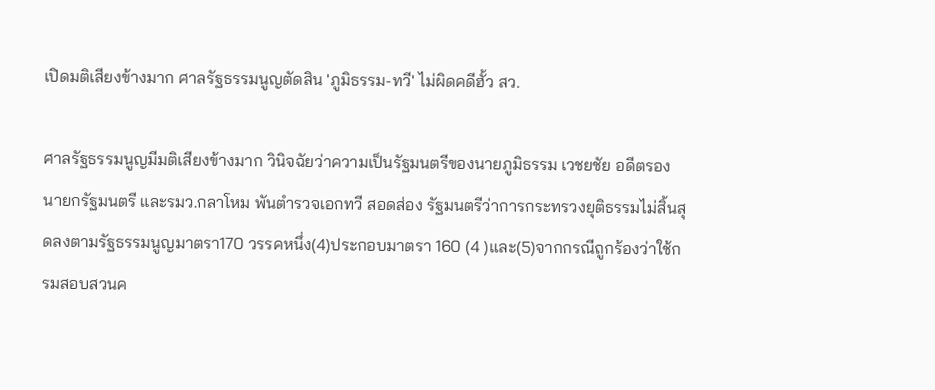เปิดมติเสียงข้างมาก ศาลรัฐธรรมนูญตัดสิน 'ภูมิธรรม-ทวี' ไม่ผิดคดีฮั้ว สว.

ศาลรัฐธรรมนูญมีมติเสียงข้างมาก วินิจฉัยว่าความเป็นรัฐมนตรีของนายภูมิธรรม เวชยชัย อดีตรองนายกรัฐมนตรี และรมว.กลาโหม พันตำรวจเอกทวี สอดส่อง รัฐมนตรีว่าการกระทรวงยุติธรรมไม่สิ้นสุดลงตามรัฐธรรมนูญมาตรา170 วรรคหนึ่ง(4)ประกอบมาตรา 160 (4 )และ(5)จากกรณีถูกร้องว่าใช้กรมสอบสวนค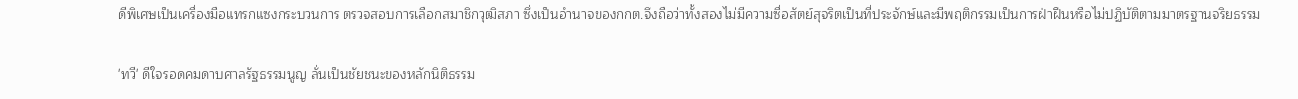ดีพิเศษเป็นเครื่องมือแทรกแซงกระบวนการ ตรวจสอบการเลือกสมาชิกวุฒิสภา ซึ่งเป็นอำนาจของกกต.จึงถือว่าทั้งสองไม่มีความซื่อสัตย์สุจริตเป็นที่ประจักษ์และมีพฤติกรรมเป็นการฝ่าฝืนหรือไม่ปฏิบัติตามมาตรฐานจริยธรรม

'ทวี' ดีใจรอดคมดาบศาลรัฐธรรมนูญ ลั่นเป็นชัยชนะของหลักนิติธรรม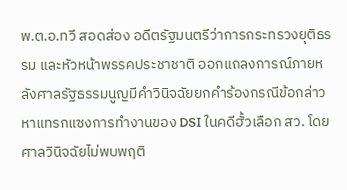พ.ต.อ.ทวี สอดส่อง อดีตรัฐมนตรีว่าการกระทรวงยุติธรรม และหัวหน้าพรรคประชาชาติ ออกแถลงการณ์ภายหลังศาลรัฐธรรมนูญมีคำวินิจฉัยยกคำร้องกรณีข้อกล่าวหาแทรกแซงการทำงานของ DSI ในคดีฮั้วเลือก สว. โดยศาลวินิจฉัยไม่พบพฤติ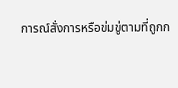การณ์สั่งการหรือข่มขู่ตามที่ถูกก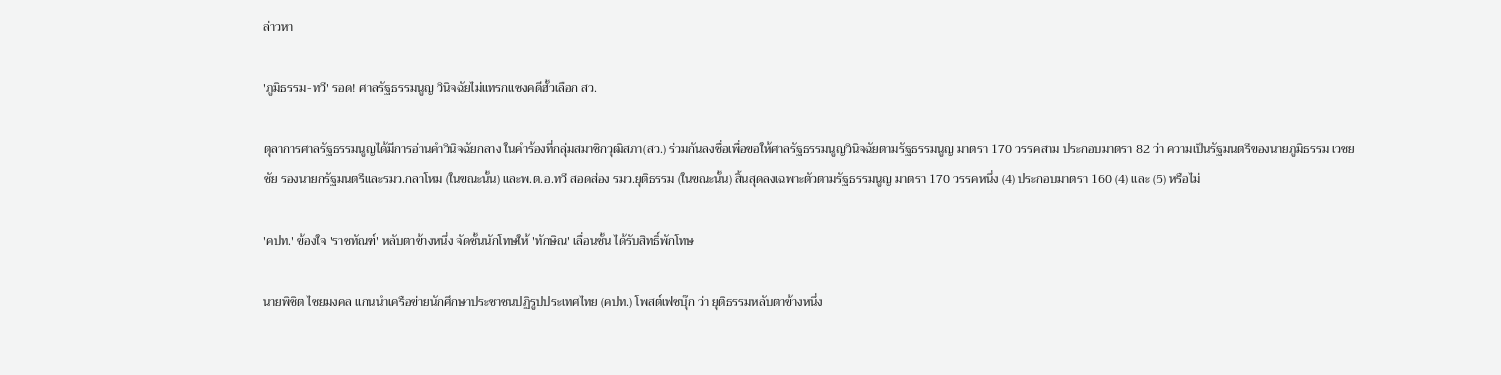ล่าวหา

'ภูมิธรรม-ทวี' รอด! ศาลรัฐธรรมนูญ วินิจฉัยไม่แทรกแซงคดีฮั้วเลือก สว.

ตุลาการศาลรัฐธรรมนูญได้มีการอ่านคำวินิจฉัยกลาง ในคำร้องที่กลุ่มสมาชิกวุฒิสภา(สว.) ร่วมกันลงชื่อเพื่อขอให้ศาลรัฐธรรมนูญวินิจฉัยตามรัฐธรรมนูญ มาตรา 170 วรรคสาม ประกอบมาตรา 82 ว่า ความเป็นรัฐมนตรีของนายภูมิธรรม เวชยชัย รองนายกรัฐมนตรีและรมว.กลาโหม (ในขณะนั้น) และพ.ต.อ.ทวี สอดส่อง รมว.ยุติธรรม (ในขณะนั้น) สิ้นสุดลงเฉพาะตัวตามรัฐธรรมนูญ มาตรา 170 วรรคหนึ่ง (4) ประกอบมาตรา 160 (4) และ (5) หรือไม่

'คปท.' ข้องใจ 'ราชทัณฑ์' หลับตาข้างหนึ่ง จัดชั้นนักโทษให้ 'ทักษิณ' เลื่อนชั้น ได้รับสิทธิ์พักโทษ

นายพิชิต ไชยมงคล แกนนำเครือข่ายนักศึกษาประชาชนปฏิรูปประเทศไทย (คปท.) โพสต์เฟซบุ๊ก ว่า ยุติธรรมหลับตาข้างหนึ่ง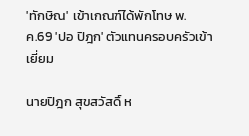'ทักษิณ' เข้าเกณฑ์ได้พักโทษ พ.ค.69 'ปอ ปิฎก' ตัวแทนครอบครัวเข้าเยี่ยม

นายปิฎก สุขสวัสดิ์ ห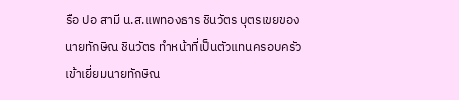รือ ปอ สามี น.ส.แพทองธาร ชินวัตร บุตรเขยของนายทักษิณ ชินวัตร ทำหน้าที่เป็นตัวแทนครอบครัวเข้าเยี่ยมนายทักษิณ